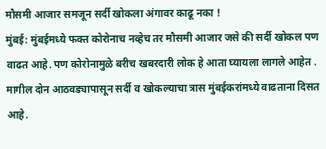मौसमी आजार समजून सर्दी खोकला अंगावर काढू नका !
मुंबई: मुंबईमध्ये फक्त कोरोनाच नव्हेच तर मौसमी आजार जसे की सर्दी खोकल पण वाढत आहे. पण कोरोनामुळे बरीच खबरदारी लोक हे आता घ्यायला लागले आहेत . मागील दोन आठवड्यापासून सर्दी व खोकल्याचा त्रास मुंबईकरांमध्ये वाढताना दिसत आहे.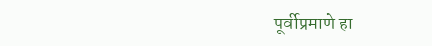पूर्वीप्रमाणे हा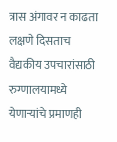त्रास अंगावर न काढता लक्षणे दिसताच वैद्यकीय उपचारांसाठी रुग्णालयामध्ये येणाऱ्यांचे प्रमाणही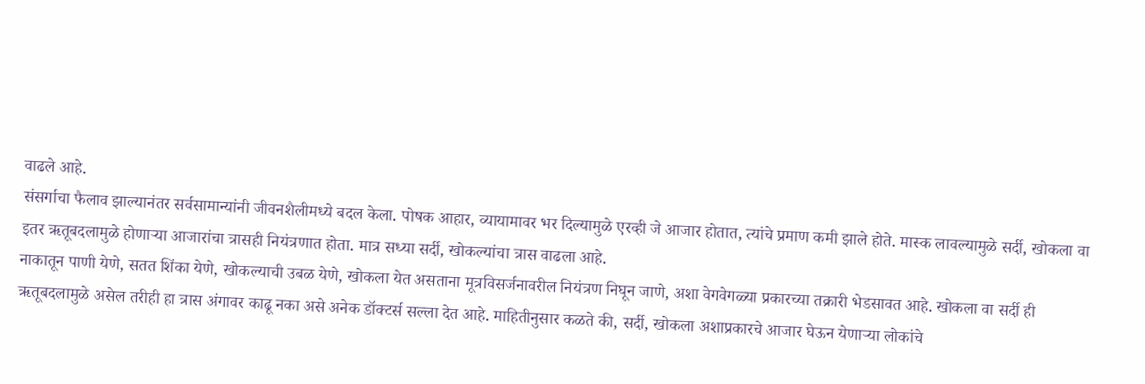वाढले आहे.
संसर्गाचा फैलाव झाल्यानंतर सर्वसामान्यांनी जीवनशैलीमध्ये बदल केला. पोषक आहार, व्यायामावर भर दिल्यामुळे एरव्ही जे आजार होतात, त्यांचे प्रमाण कमी झाले होते. मास्क लावल्यामुळे सर्दी, खोकला वा इतर ऋतूबदलामुळे होणाऱ्या आजारांचा त्रासही नियंत्रणात होता. मात्र सध्या सर्दी, खोकल्यांचा त्रास वाढला आहे.
नाकातून पाणी येणे, सतत शिंका येणे, खोकल्याची उबळ येणे, खोकला येत असताना मूत्रविसर्जनावरील नियंत्रण निघून जाणे, अशा वेगवेगळ्या प्रकारच्या तक्रारी भेडसावत आहे. खोकला वा सर्दी ही ऋतूबदलामुळे असेल तरीही हा त्रास अंगावर काढू नका असे अनेक डॉक्टर्स सल्ला देत आहे. माहितीनुसार कळते की, सर्दी, खोकला अशाप्रकारचे आजार घेऊन येणाऱ्या लोकांचे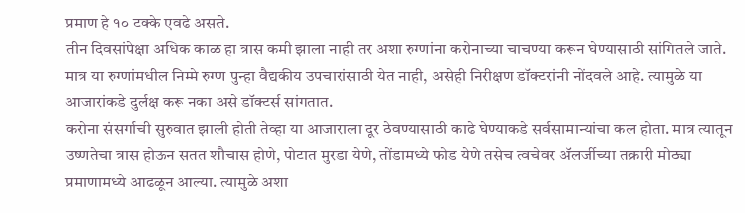प्रमाण हे १० टक्के एवढे असते.
तीन दिवसांपेक्षा अधिक काळ हा त्रास कमी झाला नाही तर अशा रुग्णांना करोनाच्या चाचण्या करून घेण्यासाठी सांगितले जाते. मात्र या रुग्णांमधील निम्मे रुग्ण पुन्हा वैद्यकीय उपचारांसाठी येत नाही, असेही निरीक्षण डॉक्टरांनी नोंदवले आहे. त्यामुळे या आजारांकडे दुर्लक्ष करू नका असे डॉक्टर्स सांगतात.
करोना संसर्गाची सुरुवात झाली होती तेव्हा या आजाराला दूर ठेवण्यासाठी काढे घेण्याकडे सर्वसामान्यांचा कल होता. मात्र त्यातून उष्णतेचा त्रास होऊन सतत शौचास होणे, पोटात मुरडा येणे, तोंडामध्ये फोड येणे तसेच त्वचेवर ॲलर्जीच्या तक्रारी मोठ्या प्रमाणामध्ये आढळून आल्या. त्यामुळे अशा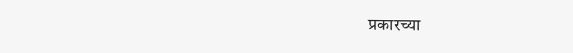प्रकारच्या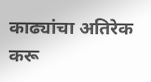काढ्यांचा अतिरेक करू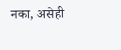नका, असेही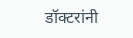डॉक्टरांनी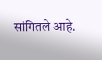सांगितले आहे.